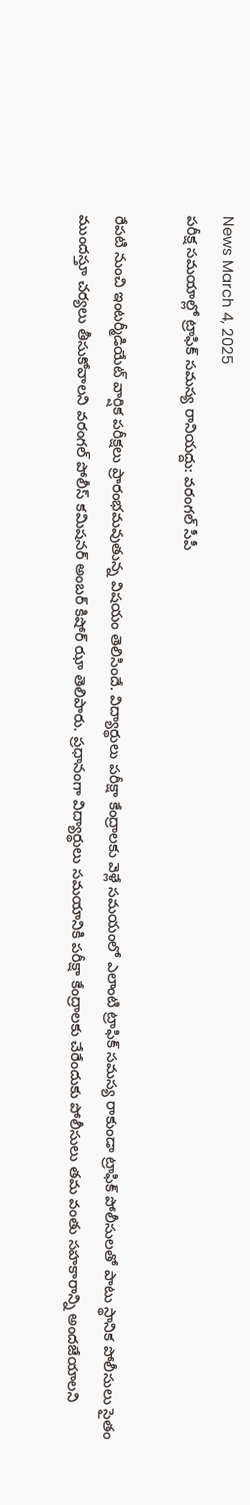News March 4, 2025
పరీక్ష సమయాల్లో ట్రాఫిక్ సమస్య రానియద్దు: వరంగల్ సీపీ

రేపటి నుంచి ఇంటర్మీడియేట్ వార్షిక పరీక్షలు ప్రారంభమవుతున్న విషయం తెలిసిందే. విద్యార్థులు పరీక్షా కేంద్రాలకు వెళ్లే సమయంలో ఎలాంటి ట్రాఫిక్ సమస్య రాకుండా ట్రాఫిక్ పోలీసులతో పాటు స్థానిక పోలీసులు సైతం ముందస్తూ చర్యలు తీసుకోవాలని వరంగల్ పోలీస్ కమిషనర్ అంబర్ కిషోర్ ఝా తెలిపారు. ప్రధానంగా విద్యార్థులు సమయానికి పరీక్షా కేంద్రాలకు చేరేందుకు పోలీసులు తమ వంతు సహకారాన్ని అందజేయాలని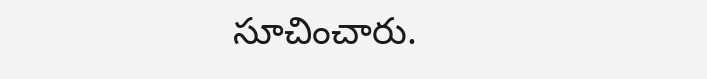సూచించారు.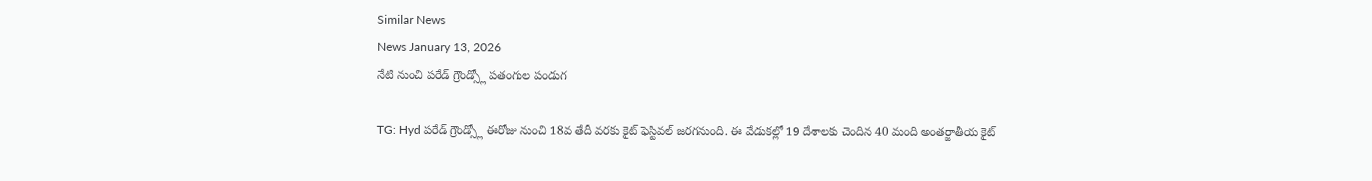Similar News
News January 13, 2026
నేటి నుంచి పరేడ్ గ్రౌండ్స్లో పతంగుల పండుగ

TG: Hyd పరేడ్ గ్రౌండ్స్లో ఈరోజు నుంచి 18వ తేదీ వరకు కైట్ ఫెస్టివల్ జరగనుంది. ఈ వేడుకల్లో 19 దేశాలకు చెందిన 40 మంది అంతర్జాతీయ కైట్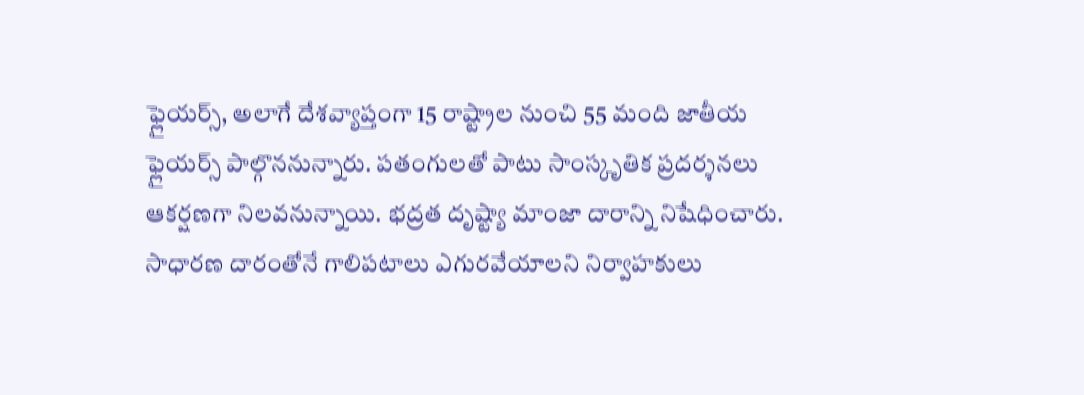ఫ్లైయర్స్, అలాగే దేశవ్యాప్తంగా 15 రాష్ట్రాల నుంచి 55 మంది జాతీయ ఫ్లైయర్స్ పాల్గొననున్నారు. పతంగులతో పాటు సాంస్కృతిక ప్రదర్శనలు ఆకర్షణగా నిలవనున్నాయి. భద్రత దృష్ట్యా మాంజా దారాన్ని నిషేధించారు. సాధారణ దారంతోనే గాలిపటాలు ఎగురవేయాలని నిర్వాహకులు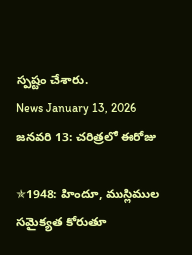స్పష్టం చేశారు.
News January 13, 2026
జనవరి 13: చరిత్రలో ఈరోజు

✯1948: హిందూ, ముస్లిముల సమైక్యత కోరుతూ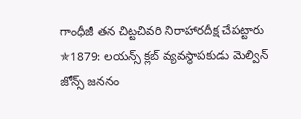గాంధీజీ తన చిట్టచివరి నిరాహారదీక్ష చేపట్టారు
✯1879: లయన్స్ క్లబ్ వ్యవస్థాపకుడు మెల్విన్ జోన్స్ జననం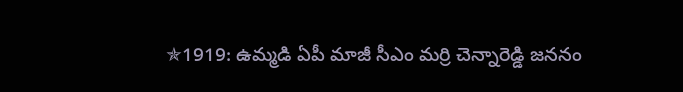✯1919: ఉమ్మడి ఏపీ మాజీ సీఎం మర్రి చెన్నారెడ్డి జననం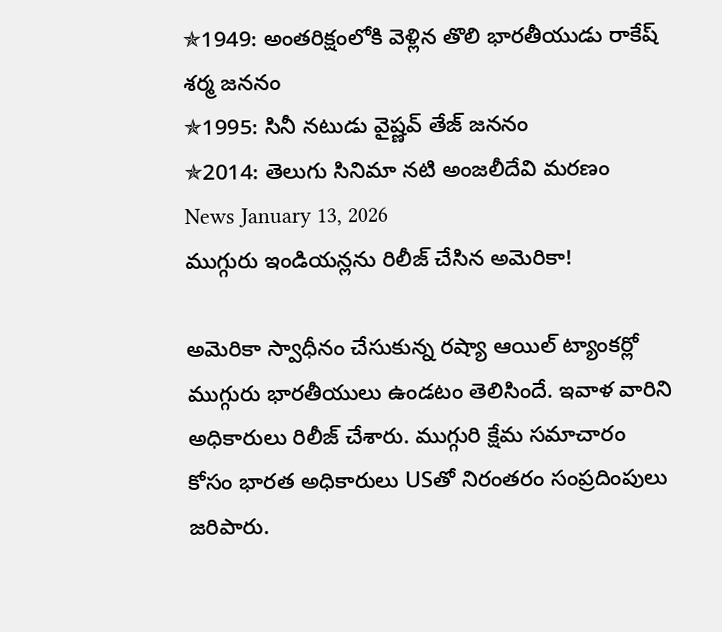✯1949: అంతరిక్షంలోకి వెళ్లిన తొలి భారతీయుడు రాకేష్ శర్మ జననం
✯1995: సినీ నటుడు వైష్ణవ్ తేజ్ జననం
✯2014: తెలుగు సినిమా నటి అంజలీదేవి మరణం
News January 13, 2026
ముగ్గురు ఇండియన్లను రిలీజ్ చేసిన అమెరికా!

అమెరికా స్వాధీనం చేసుకున్న రష్యా ఆయిల్ ట్యాంకర్లో ముగ్గురు భారతీయులు ఉండటం తెలిసిందే. ఇవాళ వారిని అధికారులు రిలీజ్ చేశారు. ముగ్గురి క్షేమ సమాచారం కోసం భారత అధికారులు USతో నిరంతరం సంప్రదింపులు జరిపారు.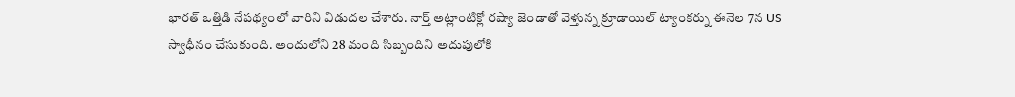భారత్ ఒత్తిడి నేపథ్యంలో వారిని విడుదల చేశారు. నార్త్ అట్లాంటిక్లో రష్యా జెండాతో వెళ్తున్న క్రూడాయిల్ ట్యాంకర్ను ఈనెల 7న US స్వాధీనం చేసుకుంది. అందులోని 28 మంది సిబ్బందిని అదుపులోకి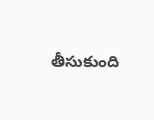తీసుకుంది